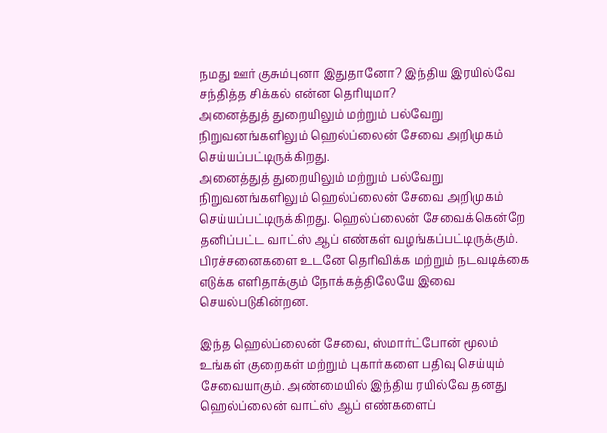நமது ஊர் குசும்புனா இதுதானோ? இந்திய இரயில்வே சந்தித்த சிக்கல் என்ன தெரியுமா?
அனைத்துத் துறையிலும் மற்றும் பல்வேறு நிறுவனங்களிலும் ஹெல்ப்லைன் சேவை அறிமுகம் செய்யப்பட்டிருக்கிறது.
அனைத்துத் துறையிலும் மற்றும் பல்வேறு நிறுவனங்களிலும் ஹெல்ப்லைன் சேவை அறிமுகம் செய்யப்பட்டிருக்கிறது. ஹெல்ப்லைன் சேவைக்கென்றே தனிப்பட்ட வாட்ஸ் ஆப் எண்கள் வழங்கப்பட்டிருக்கும். பிரச்சனைகளை உடனே தெரிவிக்க மற்றும் நடவடிக்கை எடுக்க எளிதாக்கும் நோக்கத்திலேயே இவை செயல்படுகின்றன.

இந்த ஹெல்ப்லைன் சேவை, ஸ்மார்ட்போன் மூலம் உங்கள் குறைகள் மற்றும் புகார்களை பதிவு செய்யும் சேவையாகும். அண்மையில் இந்திய ரயில்வே தனது ஹெல்ப்லைன் வாட்ஸ் ஆப் எண்களைப்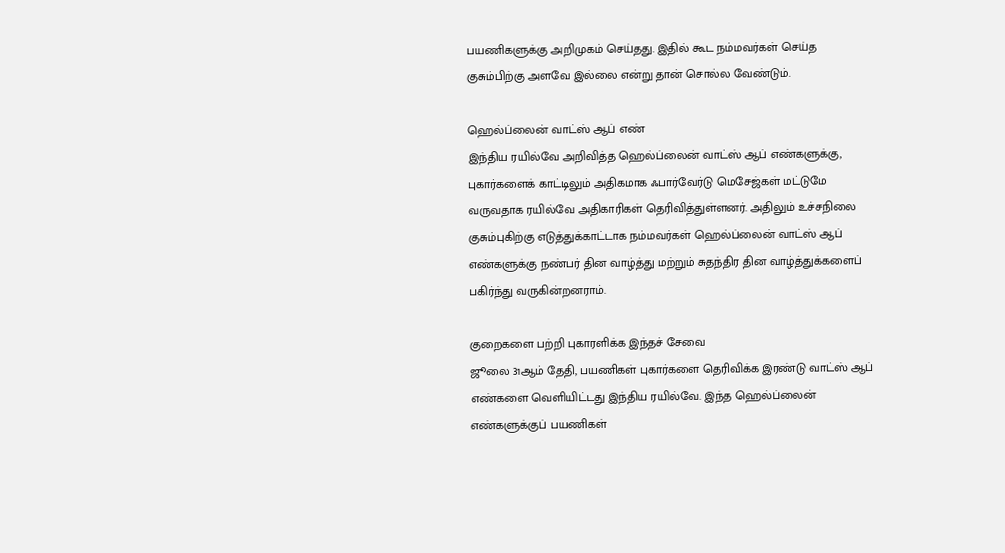பயணிகளுக்கு அறிமுகம் செய்தது. இதில் கூட நம்மவர்கள் செய்த குசும்பிற்கு அளவே இல்லை என்று தான் சொல்ல வேண்டும்.

ஹெல்ப்லைன் வாட்ஸ் ஆப் எண்
இந்திய ரயில்வே அறிவித்த ஹெல்ப்லைன் வாட்ஸ் ஆப் எண்களுக்கு, புகார்களைக் காட்டிலும் அதிகமாக ஃபார்வேர்டு மெசேஜ்கள் மட்டுமே வருவதாக ரயில்வே அதிகாரிகள் தெரிவித்துள்ளனர். அதிலும் உச்சநிலை குசும்புகிற்கு எடுத்துக்காட்டாக நம்மவர்கள் ஹெல்ப்லைன் வாட்ஸ் ஆப் எண்களுக்கு நண்பர் தின வாழ்த்து மற்றும் சுதந்திர தின வாழ்த்துக்களைப் பகிர்ந்து வருகின்றனராம்.

குறைகளை பற்றி புகாரளிக்க இந்தச் சேவை
ஜூலை 31ஆம் தேதி, பயணிகள் புகார்களை தெரிவிக்க இரண்டு வாட்ஸ் ஆப் எண்களை வெளியிட்டது இந்திய ரயில்வே. இந்த ஹெல்ப்லைன் எண்களுக்குப் பயணிகள்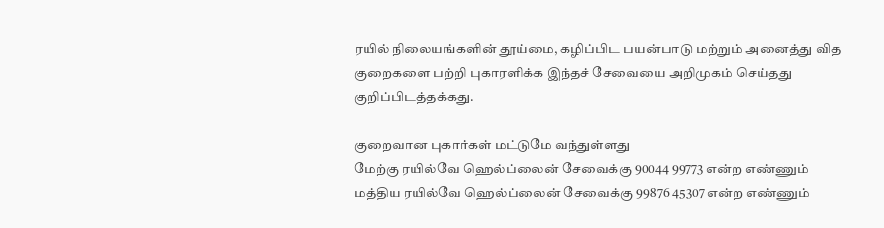ரயில் நிலையங்களின் தூய்மை, கழிப்பிட பயன்பாடு மற்றும் அனைத்து வித குறைகளை பற்றி புகாரளிக்க இந்தச் சேவையை அறிமுகம் செய்தது குறிப்பிடத்தக்கது.

குறைவான புகார்கள் மட்டுமே வந்துள்ளது
மேற்கு ரயில்வே ஹெல்ப்லைன் சேவைக்கு 90044 99773 என்ற எண்ணும் மத்திய ரயில்வே ஹெல்ப்லைன் சேவைக்கு 99876 45307 என்ற எண்ணும்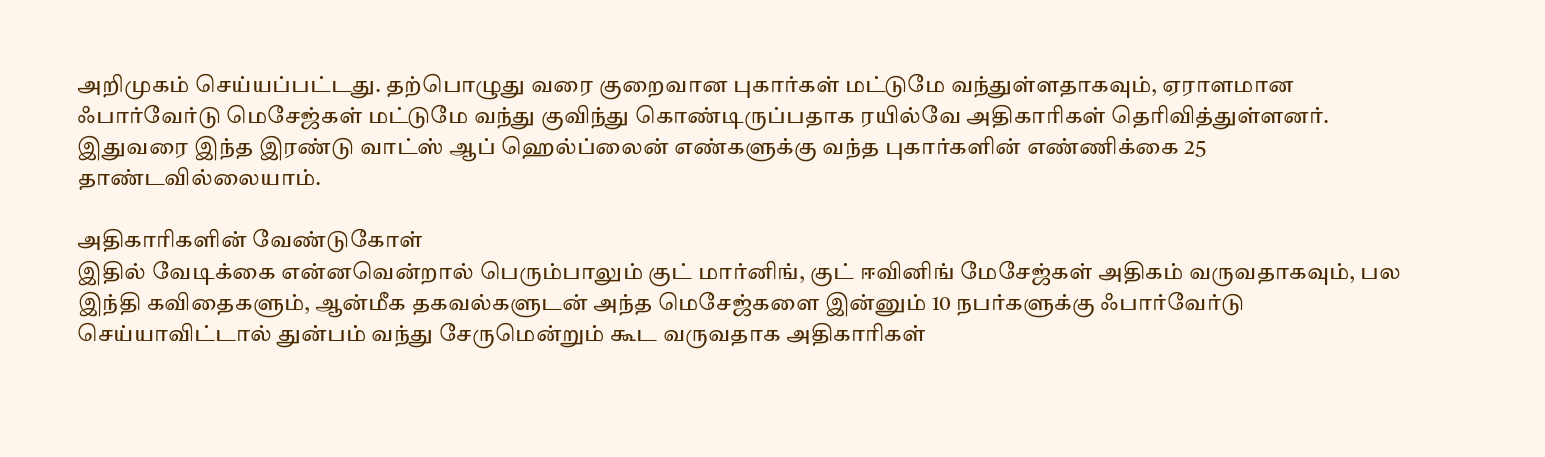அறிமுகம் செய்யப்பட்டது. தற்பொழுது வரை குறைவான புகார்கள் மட்டுமே வந்துள்ளதாகவும், ஏராளமான ஃபார்வேர்டு மெசேஜ்கள் மட்டுமே வந்து குவிந்து கொண்டிருப்பதாக ரயில்வே அதிகாரிகள் தெரிவித்துள்ளனர். இதுவரை இந்த இரண்டு வாட்ஸ் ஆப் ஹெல்ப்லைன் எண்களுக்கு வந்த புகார்களின் எண்ணிக்கை 25 தாண்டவில்லையாம்.

அதிகாரிகளின் வேண்டுகோள்
இதில் வேடிக்கை என்னவென்றால் பெரும்பாலும் குட் மார்னிங், குட் ஈவினிங் மேசேஜ்கள் அதிகம் வருவதாகவும், பல இந்தி கவிதைகளும், ஆன்மீக தகவல்களுடன் அந்த மெசேஜ்களை இன்னும் 10 நபர்களுக்கு ஃபார்வேர்டு செய்யாவிட்டால் துன்பம் வந்து சேருமென்றும் கூட வருவதாக அதிகாரிகள்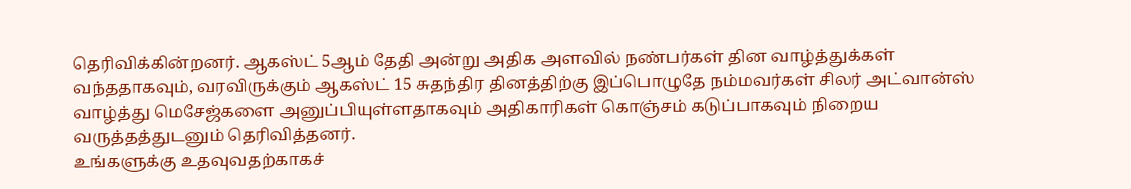தெரிவிக்கின்றனர். ஆகஸ்ட் 5ஆம் தேதி அன்று அதிக அளவில் நண்பர்கள் தின வாழ்த்துக்கள் வந்ததாகவும், வரவிருக்கும் ஆகஸ்ட் 15 சுதந்திர தினத்திற்கு இப்பொழுதே நம்மவர்கள் சிலர் அட்வான்ஸ் வாழ்த்து மெசேஜ்களை அனுப்பியுள்ளதாகவும் அதிகாரிகள் கொஞ்சம் கடுப்பாகவும் நிறைய வருத்தத்துடனும் தெரிவித்தனர்.
உங்களுக்கு உதவுவதற்காகச்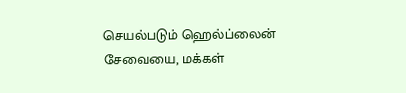செயல்படும் ஹெல்ப்லைன் சேவையை, மக்கள்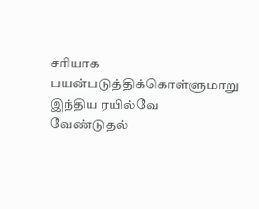சரியாக பயன்படுத்திக்கொள்ளுமாறு இந்திய ரயில்வே வேண்டுதல்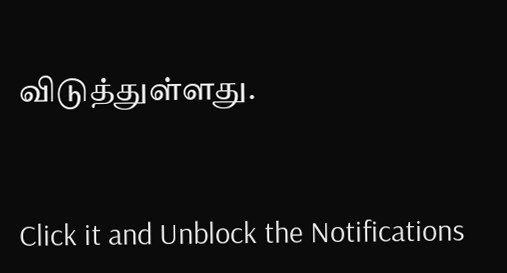விடுத்துள்ளது.


Click it and Unblock the Notifications